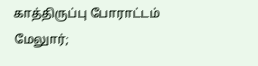காத்திருப்பு போராட்டம்
மேலுார்;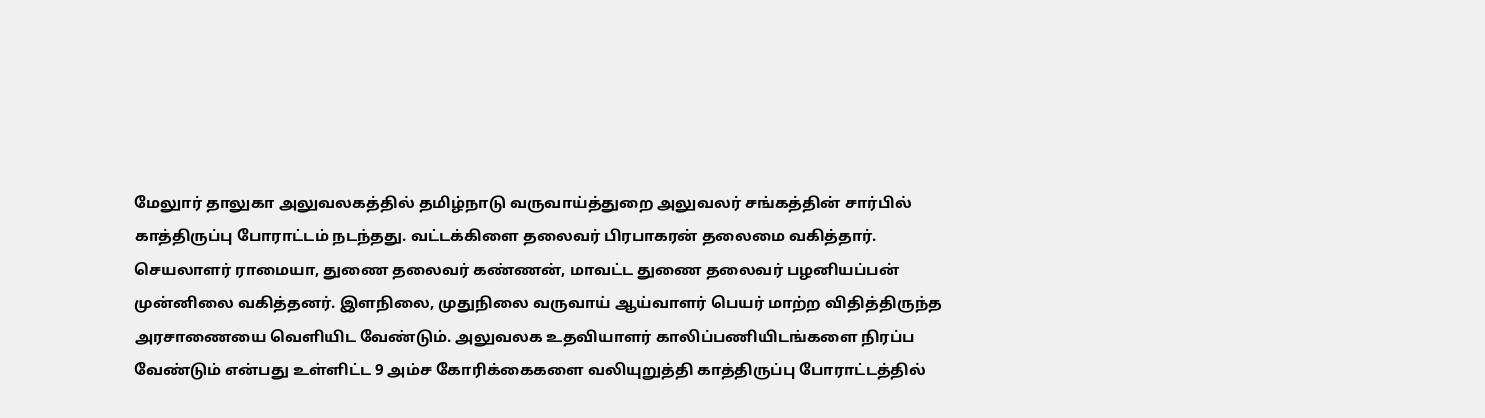மேலுார் தாலுகா அலுவலகத்தில் தமிழ்நாடு வருவாய்த்துறை அலுவலர் சங்கத்தின் சார்பில் காத்திருப்பு போராட்டம் நடந்தது. வட்டக்கிளை தலைவர் பிரபாகரன் தலைமை வகித்தார். செயலாளர் ராமையா, துணை தலைவர் கண்ணன், மாவட்ட துணை தலைவர் பழனியப்பன் முன்னிலை வகித்தனர். இளநிலை, முதுநிலை வருவாய் ஆய்வாளர் பெயர் மாற்ற விதித்திருந்த அரசாணையை வெளியிட வேண்டும். அலுவலக உதவியாளர் காலிப்பணியிடங்களை நிரப்ப வேண்டும் என்பது உள்ளிட்ட 9 அம்ச கோரிக்கைகளை வலியுறுத்தி காத்திருப்பு போராட்டத்தில்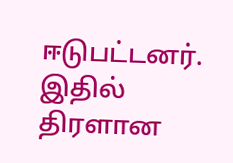ஈடுபட்டனர். இதில் திரளான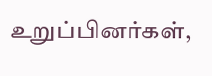உறுப்பினர்கள்,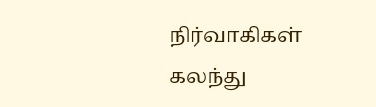நிர்வாகிகள் கலந்து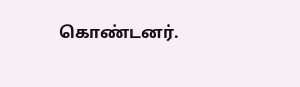கொண்டனர்.